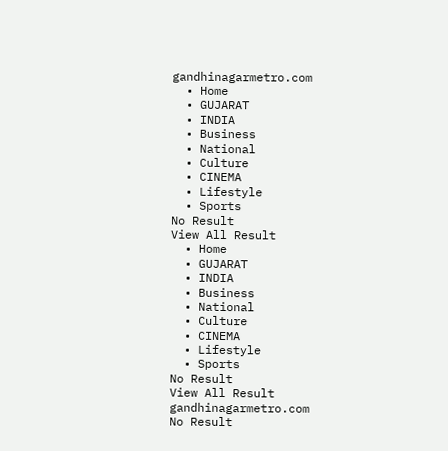gandhinagarmetro.com
  • Home
  • GUJARAT
  • INDIA
  • Business
  • National
  • Culture
  • CINEMA
  • Lifestyle
  • Sports
No Result
View All Result
  • Home
  • GUJARAT
  • INDIA
  • Business
  • National
  • Culture
  • CINEMA
  • Lifestyle
  • Sports
No Result
View All Result
gandhinagarmetro.com
No Result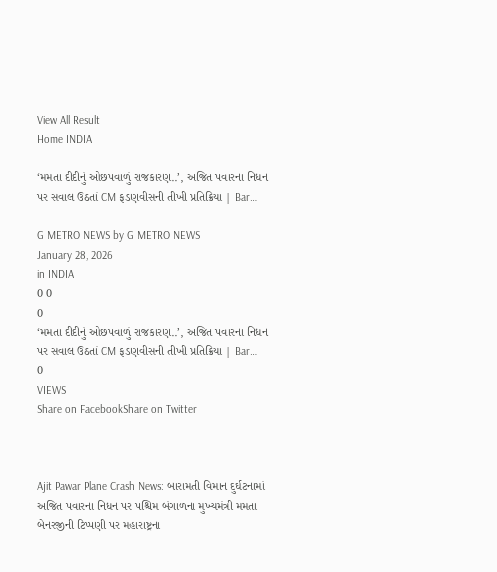View All Result
Home INDIA

‘મમતા દીદીનું ઓછપવાળું રાજકારણ..’, અજિત પવારના નિધન પર સવાલ ઉઠતાં CM ફડણવીસની તીખી પ્રતિક્રિયા | Bar…

G METRO NEWS by G METRO NEWS
January 28, 2026
in INDIA
0 0
0
‘મમતા દીદીનું ઓછપવાળું રાજકારણ..’, અજિત પવારના નિધન પર સવાલ ઉઠતાં CM ફડણવીસની તીખી પ્રતિક્રિયા | Bar…
0
VIEWS
Share on FacebookShare on Twitter



Ajit Pawar Plane Crash News: બારામતી વિમાન દુર્ઘટનામાં અજિત પવારના નિધન પર પશ્ચિમ બંગાળના મુખ્યમંત્રી મમતા બેનરજીની ટિપ્પણી પર મહારાષ્ટ્રના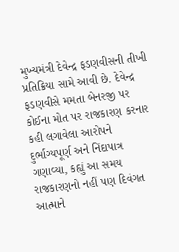મુખ્યમંત્રી દેવેન્દ્ર ફડણવીસની તીખી પ્રતિક્રિયા સામે આવી છે. દેવેન્દ્ર ફડણવીસે મમતા બેનરજી પર કોઈના મોત પર રાજકારણ કરનાર કહી લગાવેલા આરોપને દુર્ભાગ્યપૂર્ણ અને નિંદાપાત્ર ગણાવ્યા, કહ્યું આ સમય રાજકારણનો નહીં પણ દિવંગત આત્માને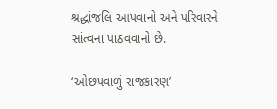શ્રદ્ધાંજલિ આપવાનો અને પરિવારને સાંત્વના પાઠવવાનો છે.

‘ઓછપવાળું રાજકારણ’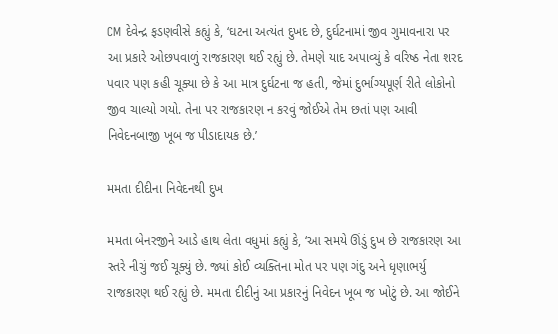CM દેવેન્દ્ર ફડણવીસે કહ્યું કે, ‘ઘટના અત્યંત દુખદ છે, દુર્ઘટનામાં જીવ ગુમાવનારા પર આ પ્રકારે ઓછપવાળું રાજકારણ થઈ રહ્યું છે. તેમણે યાદ અપાવ્યું કે વરિષ્ઠ નેતા શરદ પવાર પણ કહી ચૂક્યા છે કે આ માત્ર દુર્ઘટના જ હતી, જેમાં દુર્ભાગ્યપૂર્ણ રીતે લોકોનો જીવ ચાલ્યો ગયો. તેના પર રાજકારણ ન કરવું જોઈએ તેમ છતાં પણ આવી નિવેદનબાજી ખૂબ જ પીડાદાયક છે.’

મમતા દીદીના નિવેદનથી દુખ

મમતા બેનરજીને આડે હાથ લેતા વધુમાં કહ્યું કે, ‘આ સમયે ઊંડું દુખ છે રાજકારણ આ સ્તરે નીચું જઈ ચૂક્યું છે. જ્યાં કોઈ વ્યક્તિના મોત પર પણ ગંદુ અને ધૃણાભર્યુ રાજકારણ થઈ રહ્યું છે. મમતા દીદીનું આ પ્રકારનું નિવેદન ખૂબ જ ખોટું છે. આ જોઈને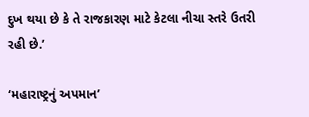દુખ થયા છે કે તે રાજકારણ માટે કેટલા નીચા સ્તરે ઉતરી રહી છે.’

‘મહારાષ્ટ્રનું અપમાન’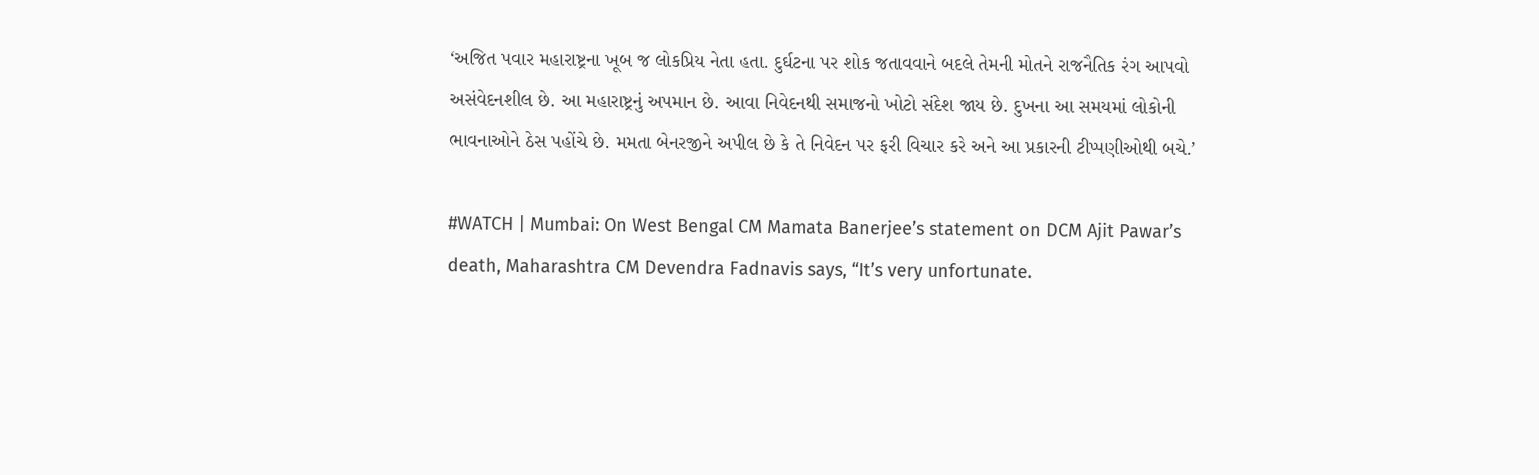‘અજિત પવાર મહારાષ્ટ્રના ખૂબ જ લોકપ્રિય નેતા હતા. દુર્ઘટના પર શોક જતાવવાને બદલે તેમની મોતને રાજનૈતિક રંગ આપવો અસંવેદનશીલ છે. આ મહારાષ્ટ્રનું અપમાન છે. આવા નિવેદનથી સમાજનો ખોટો સંદેશ જાય છે. દુખના આ સમયમાં લોકોની ભાવનાઓને ઠેસ પહોંચે છે. મમતા બેનરજીને અપીલ છે કે તે નિવેદન પર ફરી વિચાર કરે અને આ પ્રકારની ટીપ્પણીઓથી બચે.’

#WATCH | Mumbai: On West Bengal CM Mamata Banerjee’s statement on DCM Ajit Pawar’s death, Maharashtra CM Devendra Fadnavis says, “It’s very unfortunate.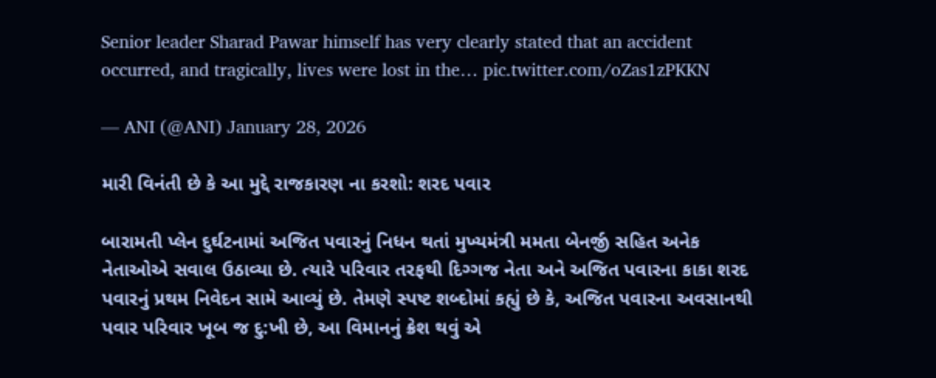Senior leader Sharad Pawar himself has very clearly stated that an accident occurred, and tragically, lives were lost in the… pic.twitter.com/oZas1zPKKN

— ANI (@ANI) January 28, 2026

મારી વિનંતી છે કે આ મુદ્દે રાજકારણ ના કરશો: શરદ પવાર

બારામતી પ્લેન દુર્ઘટનામાં અજિત પવારનું નિધન થતાં મુખ્યમંત્રી મમતા બેનર્જી સહિત અનેક નેતાઓએ સવાલ ઉઠાવ્યા છે. ત્યારે પરિવાર તરફથી દિગ્ગજ નેતા અને અજિત પવારના કાકા શરદ પવારનું પ્રથમ નિવેદન સામે આવ્યું છે. તેમણે સ્પષ્ટ શબ્દોમાં કહ્યું છે કે, અજિત પવારના અવસાનથી પવાર પરિવાર ખૂબ જ દુ:ખી છે, આ વિમાનનું ક્રેશ થવું એ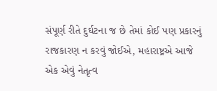સંપૂર્ણ રીતે દુર્ઘટના જ છે તેમાં કોઈ પણ પ્રકારનું રાજકારણ ન કરવું જોઈએ, મહારાષ્ટ્રએ આજે એક એવું નેતૃત્વ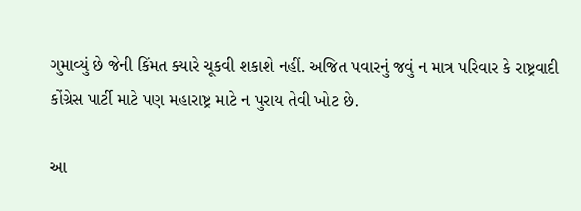ગુમાવ્યું છે જેની કિંમત ક્યારે ચૂકવી શકાશે નહીં. અજિત પવારનું જવું ન માત્ર પરિવાર કે રાષ્ટ્રવાદી કોંગ્રેસ પાર્ટી માટે પણ મહારાષ્ટ્ર માટે ન પુરાય તેવી ખોટ છે.

આ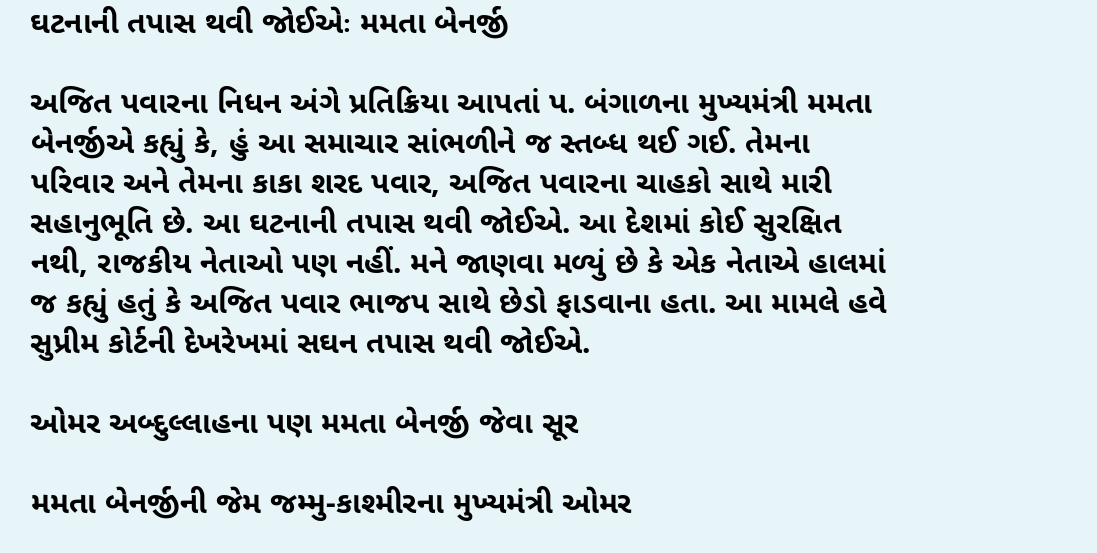ઘટનાની તપાસ થવી જોઈએઃ મમતા બેનર્જી

અજિત પવારના નિધન અંગે પ્રતિક્રિયા આપતાં પ. બંગાળના મુખ્યમંત્રી મમતા બેનર્જીએ કહ્યું કે, હું આ સમાચાર સાંભળીને જ સ્તબ્ધ થઈ ગઈ. તેમના પરિવાર અને તેમના કાકા શરદ પવાર, અજિત પવારના ચાહકો સાથે મારી સહાનુભૂતિ છે. આ ઘટનાની તપાસ થવી જોઈએ. આ દેશમાં કોઈ સુરક્ષિત નથી, રાજકીય નેતાઓ પણ નહીં. મને જાણવા મળ્યું છે કે એક નેતાએ હાલમાં જ કહ્યું હતું કે અજિત પવાર ભાજપ સાથે છેડો ફાડવાના હતા. આ મામલે હવે સુપ્રીમ કોર્ટની દેખરેખમાં સઘન તપાસ થવી જોઈએ.

ઓમર અબ્દુલ્લાહના પણ મમતા બેનર્જી જેવા સૂર

મમતા બેનર્જીની જેમ જમ્મુ-કાશ્મીરના મુખ્યમંત્રી ઓમર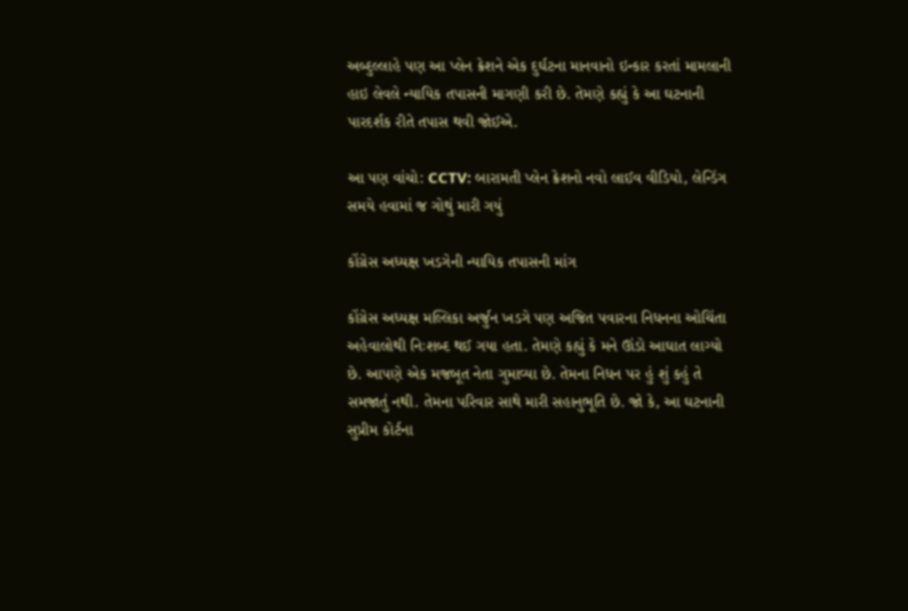અબ્દુલ્લાહે પણ આ પ્લેન ક્રેશને એક દુર્ઘટના માનવાનો ઇન્કાર કરતાં મામલાની હાઇ લેવલે ન્યાયિક તપાસની માગણી કરી છે. તેમણે કહ્યું કે આ ઘટનાની પારદર્શક રીતે તપાસ થવી જોઈએ.

આ પણ વાંચો: CCTV: બારામતી પ્લેન ક્રેશનો નવો લાઈવ વીડિયો, લેન્ડિંગ સમયે હવામાં જ ગોથું મારી ગયું

કોંગ્રેસ અધ્યક્ષ ખડગેની ન્યાયિક તપાસની માંગ

કોંગ્રેસ અધ્યક્ષ મલ્લિકા અર્જુન ખડગે પણ અજિત પવારના નિધનના ઓચિંતા અહેવાલોથી નિઃશબ્દ થઈ ગયા હતા. તેમણે કહ્યું કે મને ઊંડો આઘાત લાગ્યો છે. આપણે એક મજબૂત નેતા ગુમાવ્યા છે. તેમના નિધન પર હું શું કહું તે સમજાતું નથી. તેમના પરિવાર સાથે મારી સહાનુભૂતિ છે. જો કે, આ ઘટનાની સુપ્રીમ કોર્ટના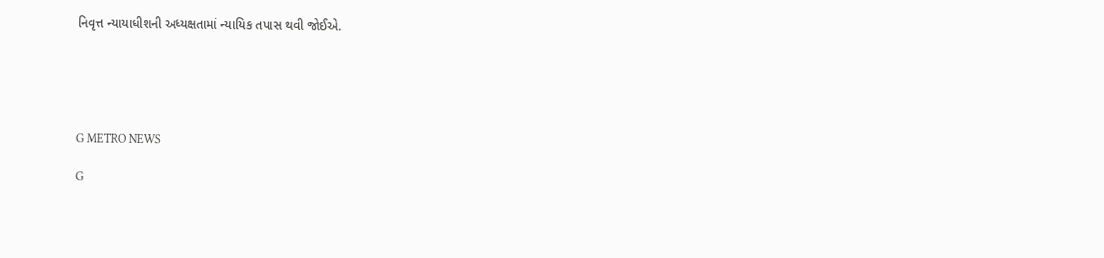નિવૃત્ત ન્યાયાધીશની અધ્યક્ષતામાં ન્યાયિક તપાસ થવી જોઈએ.





G METRO NEWS

G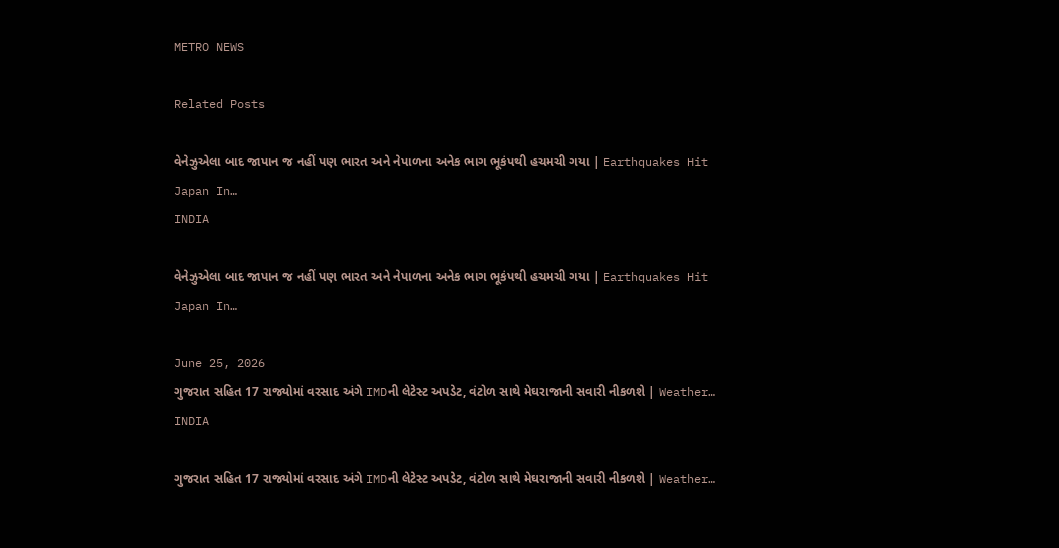METRO NEWS

Related Posts

વેનેઝુએલા બાદ જાપાન જ નહીં પણ ભારત અને નેપાળના અનેક ભાગ ભૂકંપથી હચમચી ગયા | Earthquakes Hit Japan In…
INDIA

વેનેઝુએલા બાદ જાપાન જ નહીં પણ ભારત અને નેપાળના અનેક ભાગ ભૂકંપથી હચમચી ગયા | Earthquakes Hit Japan In…

June 25, 2026
ગુજરાત સહિત 17 રાજ્યોમાં વરસાદ અંગે IMDની લેટેસ્ટ અપડેટ, વંટોળ સાથે મેઘરાજાની સવારી નીકળશે | Weather…
INDIA

ગુજરાત સહિત 17 રાજ્યોમાં વરસાદ અંગે IMDની લેટેસ્ટ અપડેટ, વંટોળ સાથે મેઘરાજાની સવારી નીકળશે | Weather…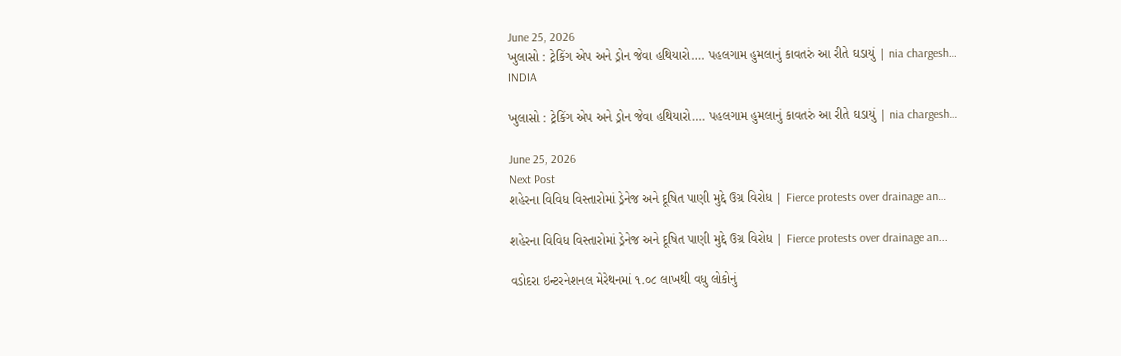June 25, 2026
ખુલાસો : ટ્રેકિંગ એપ અને ડ્રોન જેવા હથિયારો…. પહલગામ હુમલાનું કાવતરું આ રીતે ઘડાયું | nia chargesh…
INDIA

ખુલાસો : ટ્રેકિંગ એપ અને ડ્રોન જેવા હથિયારો…. પહલગામ હુમલાનું કાવતરું આ રીતે ઘડાયું | nia chargesh…

June 25, 2026
Next Post
શહેરના વિવિધ વિસ્તારોમાં ડ્રેનેજ અને દૂષિત પાણી મુદ્દે ઉગ્ર વિરોધ | Fierce protests over drainage an…

શહેરના વિવિધ વિસ્તારોમાં ડ્રેનેજ અને દૂષિત પાણી મુદ્દે ઉગ્ર વિરોધ | Fierce protests over drainage an...

વડોદરા ઇન્ટરનેશનલ મેરેથનમાં ૧.૦૮ લાખથી વધુ લોકોનું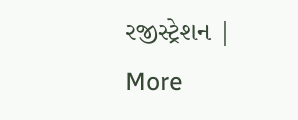રજીસ્ટ્રેશન | More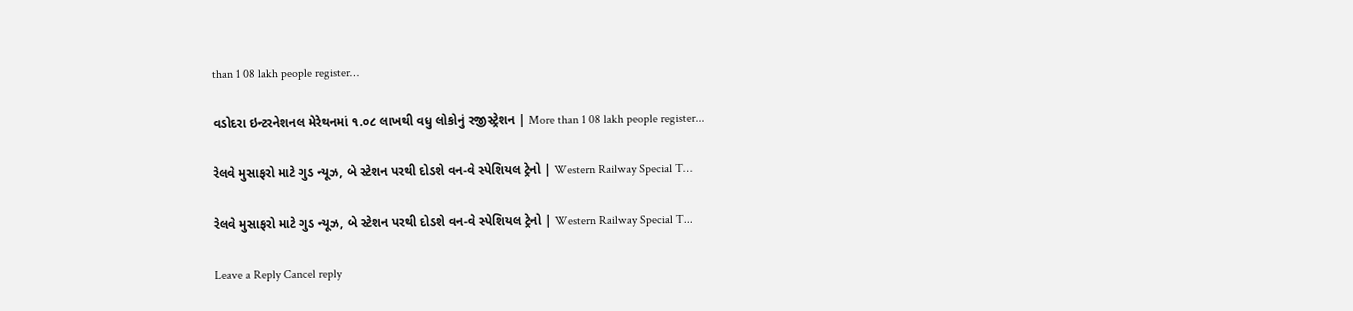than 1 08 lakh people register…

વડોદરા ઇન્ટરનેશનલ મેરેથનમાં ૧.૦૮ લાખથી વધુ લોકોનું રજીસ્ટ્રેશન | More than 1 08 lakh people register...

રેલવે મુસાફરો માટે ગુડ ન્યૂઝ, બે સ્ટેશન પરથી દોડશે વન-વે સ્પેશિયલ ટ્રેનો | Western Railway Special T…

રેલવે મુસાફરો માટે ગુડ ન્યૂઝ, બે સ્ટેશન પરથી દોડશે વન-વે સ્પેશિયલ ટ્રેનો | Western Railway Special T...

Leave a Reply Cancel reply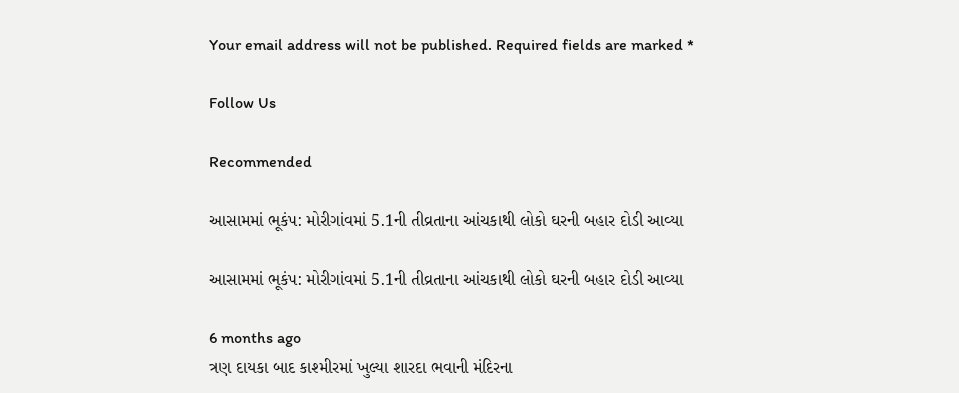Your email address will not be published. Required fields are marked *

Follow Us

Recommended

આસામમાં ભૂકંપ: મોરીગાંવમાં 5.1ની તીવ્રતાના આંચકાથી લોકો ઘરની બહાર દોડી આવ્યા

આસામમાં ભૂકંપ: મોરીગાંવમાં 5.1ની તીવ્રતાના આંચકાથી લોકો ઘરની બહાર દોડી આવ્યા

6 months ago
ત્રણ દાયકા બાદ કાશ્મીરમાં ખુલ્યા શારદા ભવાની મંદિરના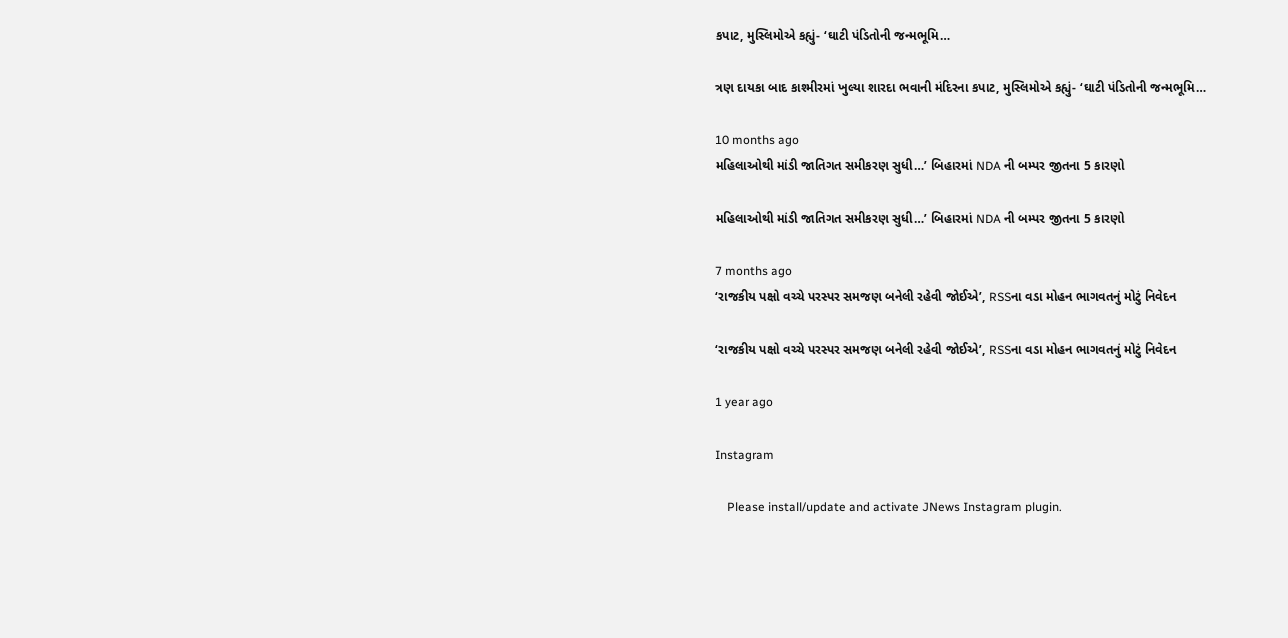કપાટ, મુસ્લિમોએ કહ્યું- ‘ઘાટી પંડિતોની જન્મભૂમિ…

ત્રણ દાયકા બાદ કાશ્મીરમાં ખુલ્યા શારદા ભવાની મંદિરના કપાટ, મુસ્લિમોએ કહ્યું- ‘ઘાટી પંડિતોની જન્મભૂમિ…

10 months ago
મહિલાઓથી માંડી જાતિગત સમીકરણ સુધી…’ બિહારમાં NDA ની બમ્પર જીતના 5 કારણો

મહિલાઓથી માંડી જાતિગત સમીકરણ સુધી…’ બિહારમાં NDA ની બમ્પર જીતના 5 કારણો

7 months ago
‘રાજકીય પક્ષો વચ્ચે પરસ્પર સમજણ બનેલી રહેવી જોઈએ’, RSSના વડા મોહન ભાગવતનું મોટું નિવેદન

‘રાજકીય પક્ષો વચ્ચે પરસ્પર સમજણ બનેલી રહેવી જોઈએ’, RSSના વડા મોહન ભાગવતનું મોટું નિવેદન

1 year ago

Instagram

    Please install/update and activate JNews Instagram plugin.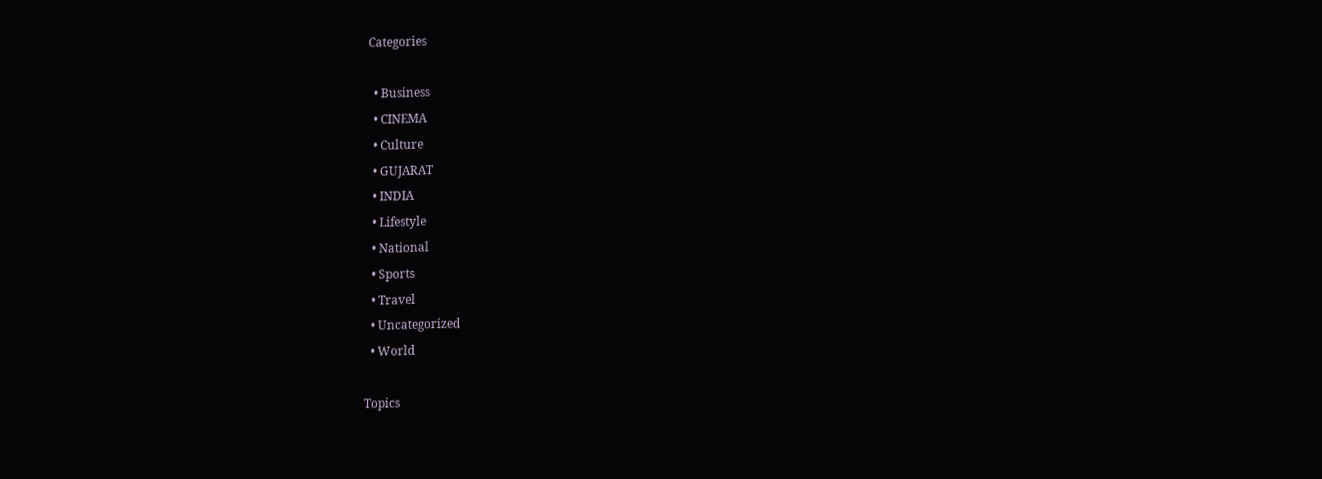Categories

  • Business
  • CINEMA
  • Culture
  • GUJARAT
  • INDIA
  • Lifestyle
  • National
  • Sports
  • Travel
  • Uncategorized
  • World

Topics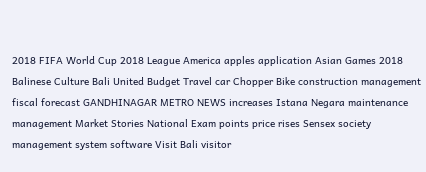2018 FIFA World Cup 2018 League America apples application Asian Games 2018 Balinese Culture Bali United Budget Travel car Chopper Bike construction management fiscal forecast GANDHINAGAR METRO NEWS increases Istana Negara maintenance management Market Stories National Exam points price rises Sensex society management system software Visit Bali visitor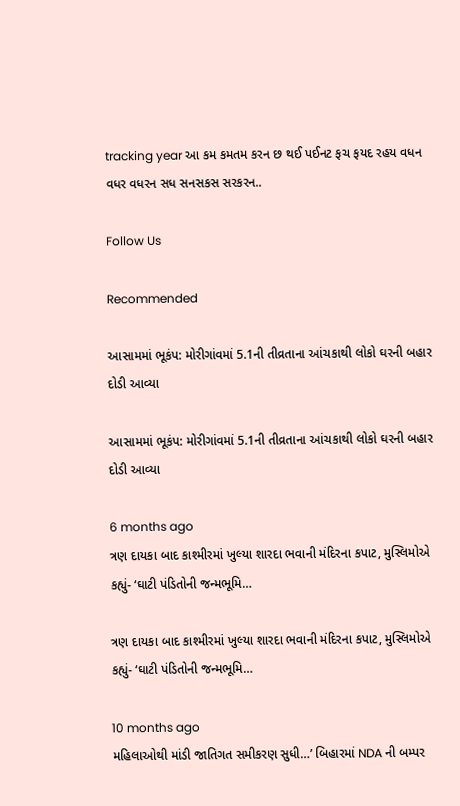tracking year આ કમ કમતમ કરન છ થઈ પઈનટ ફચ ફયદ રહય વધન વધર વધરન સધ સનસકસ સરકરન..

Follow Us

Recommended

આસામમાં ભૂકંપ: મોરીગાંવમાં 5.1ની તીવ્રતાના આંચકાથી લોકો ઘરની બહાર દોડી આવ્યા

આસામમાં ભૂકંપ: મોરીગાંવમાં 5.1ની તીવ્રતાના આંચકાથી લોકો ઘરની બહાર દોડી આવ્યા

6 months ago
ત્રણ દાયકા બાદ કાશ્મીરમાં ખુલ્યા શારદા ભવાની મંદિરના કપાટ, મુસ્લિમોએ કહ્યું- ‘ઘાટી પંડિતોની જન્મભૂમિ…

ત્રણ દાયકા બાદ કાશ્મીરમાં ખુલ્યા શારદા ભવાની મંદિરના કપાટ, મુસ્લિમોએ કહ્યું- ‘ઘાટી પંડિતોની જન્મભૂમિ…

10 months ago
મહિલાઓથી માંડી જાતિગત સમીકરણ સુધી…’ બિહારમાં NDA ની બમ્પર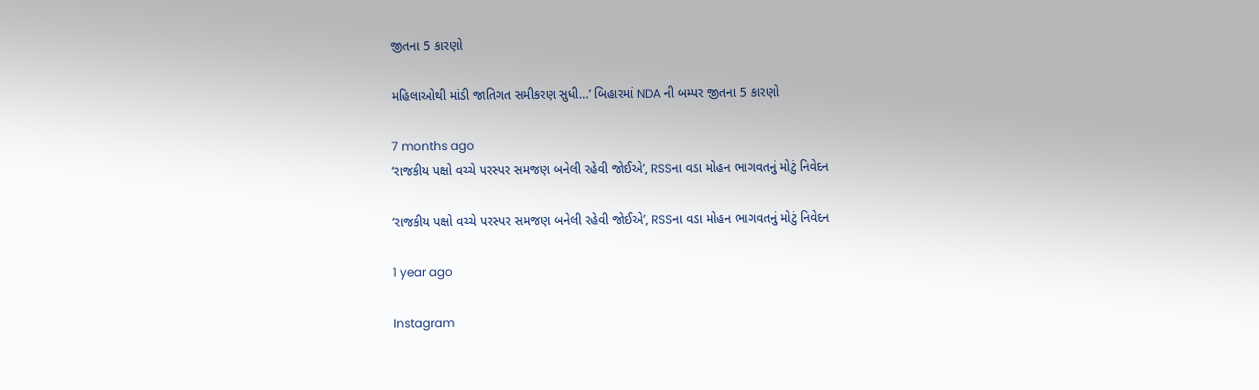જીતના 5 કારણો

મહિલાઓથી માંડી જાતિગત સમીકરણ સુધી…’ બિહારમાં NDA ની બમ્પર જીતના 5 કારણો

7 months ago
‘રાજકીય પક્ષો વચ્ચે પરસ્પર સમજણ બનેલી રહેવી જોઈએ’, RSSના વડા મોહન ભાગવતનું મોટું નિવેદન

‘રાજકીય પક્ષો વચ્ચે પરસ્પર સમજણ બનેલી રહેવી જોઈએ’, RSSના વડા મોહન ભાગવતનું મોટું નિવેદન

1 year ago

Instagram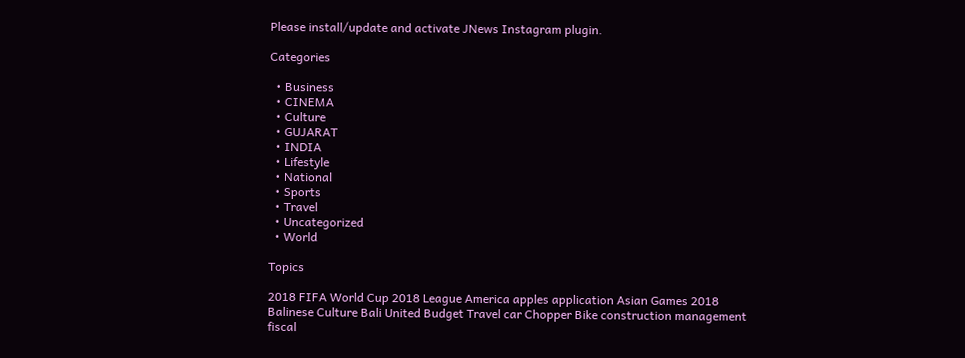Please install/update and activate JNews Instagram plugin.

Categories

  • Business
  • CINEMA
  • Culture
  • GUJARAT
  • INDIA
  • Lifestyle
  • National
  • Sports
  • Travel
  • Uncategorized
  • World

Topics

2018 FIFA World Cup 2018 League America apples application Asian Games 2018 Balinese Culture Bali United Budget Travel car Chopper Bike construction management fiscal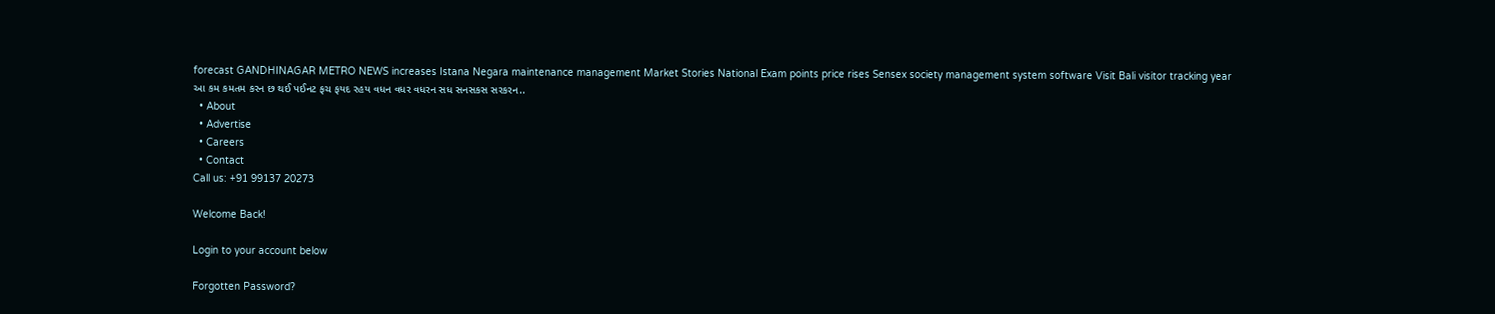forecast GANDHINAGAR METRO NEWS increases Istana Negara maintenance management Market Stories National Exam points price rises Sensex society management system software Visit Bali visitor tracking year આ કમ કમતમ કરન છ થઈ પઈનટ ફચ ફયદ રહય વધન વધર વધરન સધ સનસકસ સરકરન..
  • About
  • Advertise
  • Careers
  • Contact
Call us: +91 99137 20273

Welcome Back!

Login to your account below

Forgotten Password?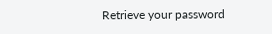Retrieve your password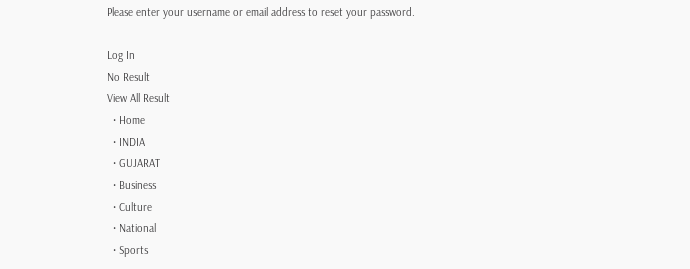Please enter your username or email address to reset your password.

Log In
No Result
View All Result
  • Home
  • INDIA
  • GUJARAT
  • Business
  • Culture
  • National
  • Sports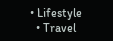• Lifestyle
  • Travel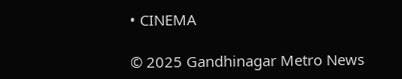• CINEMA

© 2025 Gandhinagar Metro News